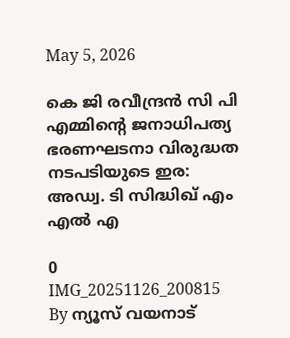May 5, 2026

കെ ജി രവീന്ദ്രന്‍ സി പി എമ്മിന്റെ ജനാധിപത്യ ഭരണഘടനാ വിരുദ്ധത നടപടിയുടെ ഇര: അഡ്വ. ടി സിദ്ധിഖ് എം എല്‍ എ

0
IMG_20251126_200815
By ന്യൂസ് വയനാട്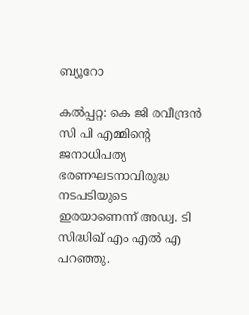ബ്യൂറോ

കല്‍പ്പറ്റ: കെ ജി രവീന്ദ്രന്‍ സി പി എമ്മിന്റെ ജനാധിപത്യ ഭരണഘടനാവിരുദ്ധ നടപടിയുടെ ഇരയാണെന്ന് അഡ്വ. ടി സിദ്ധിഖ് എം എല്‍ എ പറഞ്ഞു.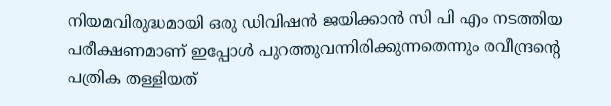നിയമവിരുദ്ധമായി ഒരു ഡിവിഷന്‍ ജയിക്കാന്‍ സി പി എം നടത്തിയ പരീക്ഷണമാണ് ഇപ്പോള്‍ പുറത്തുവന്നിരിക്കുന്നതെന്നും രവീന്ദ്രന്റെ പത്രിക തള്ളിയത്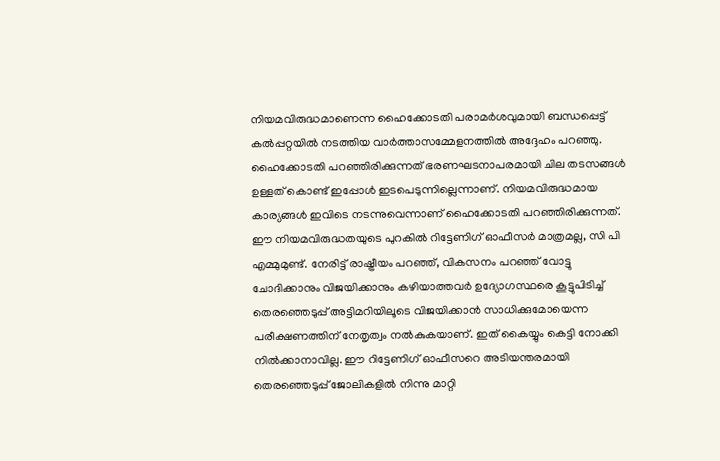നിയമവിരുദ്ധമാണെന്ന ഹൈക്കോടതി പരാമര്‍ശവുമായി ബന്ധപ്പെട്ട് കല്‍പ്പറ്റയില്‍ നടത്തിയ വാര്‍ത്താസമ്മേളനത്തില്‍ അദ്ദേഹം പറഞ്ഞു. ഹൈക്കോടതി പറഞ്ഞിരിക്കുന്നത് ഭരണഘടനാപരമായി ചില തടസങ്ങള്‍ ഉള്ളത് കൊണ്ട് ഇപ്പോള്‍ ഇടപെടുന്നില്ലെന്നാണ്. നിയമവിരുദ്ധമായ കാര്യങ്ങള്‍ ഇവിടെ നടന്നുവെന്നാണ് ഹൈക്കോടതി പറഞ്ഞിരിക്കുന്നത്. ഈ നിയമവിരുദ്ധതയുടെ പുറകില്‍ റിട്ടേണിഗ് ഓഫീസര്‍ മാത്രമല്ല, സി പി എമ്മുമുണ്ട്. നേരിട്ട് രാഷ്ട്രീയം പറഞ്ഞ്, വികസനം പറഞ്ഞ് വോട്ടു ചോദിക്കാനും വിജയിക്കാനും കഴിയാത്തവര്‍ ഉദ്യോഗസ്ഥരെ കൂട്ടുപിടിച്ച് തെരഞ്ഞെടുപ്പ് അട്ടിമറിയിലൂടെ വിജയിക്കാന്‍ സാധിക്കുമോയെന്ന പരീക്ഷണത്തിന് നേതൃത്വം നല്‍കുകയാണ്. ഇത് കൈയ്യും കെട്ടി നോക്കി നില്‍ക്കാനാവില്ല. ഈ റിട്ടേണിഗ് ഓഫീസറെ അടിയന്തരമായി തെരഞ്ഞെടുപ്പ് ജോലികളില്‍ നിന്നു മാറ്റി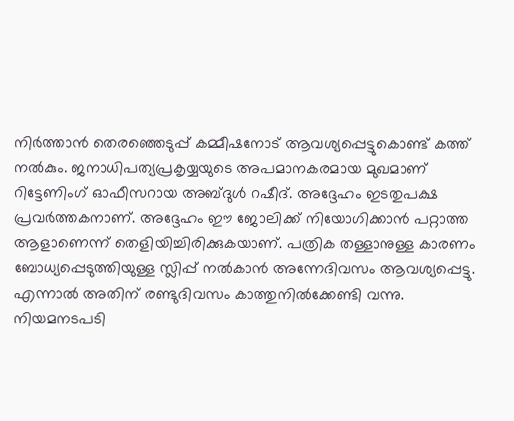നിര്‍ത്താന്‍ തെരഞ്ഞെടുപ്പ് കമ്മീഷനോട് ആവശ്യപ്പെട്ടുകൊണ്ട് കത്ത് നല്‍കും. ജനാധിപത്യപ്രകൃയ്യയുടെ അപമാനകരമായ മുഖമാണ് റിട്ടേണിംഗ് ഓഫീസറായ അബ്ദുള്‍ റഷീദ്. അദ്ദേഹം ഇടതുപക്ഷ പ്രവര്‍ത്തകനാണ്. അദ്ദേഹം ഈ ജോലിക്ക് നിയോഗിക്കാന്‍ പറ്റാത്ത ആളാണെന്ന് തെളിയിച്ചിരിക്കുകയാണ്. പത്രിക തള്ളാനുള്ള കാരണം ബോധ്യപ്പെടുത്തിയുള്ള സ്ലിപ്പ് നല്‍കാന്‍ അന്നേദിവസം ആവശ്യപ്പെട്ടു. എന്നാല്‍ അതിന് രണ്ടുദിവസം കാത്തുനില്‍ക്കേണ്ടി വന്നു. നിയമനടപടി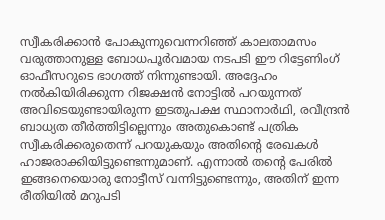സ്വീകരിക്കാന്‍ പോകുന്നുവെന്നറിഞ്ഞ് കാലതാമസം വരുത്താനുള്ള ബോധപൂര്‍വമായ നടപടി ഈ റിട്ടേണിംഗ് ഓഫീസറുടെ ഭാഗത്ത് നിന്നുണ്ടായി. അദ്ദേഹം നല്‍കിയിരിക്കുന്ന റിജക്ഷന്‍ നോട്ടില്‍ പറയുന്നത് അവിടെയുണ്ടായിരുന്ന ഇടതുപക്ഷ സ്ഥാനാര്‍ഥി, രവീന്ദ്രന്‍ ബാധ്യത തീര്‍ത്തിട്ടില്ലെന്നും അതുകൊണ്ട് പത്രിക സ്വീകരിക്കരുതെന്ന് പറയുകയും അതിന്റെ രേഖകള്‍ ഹാജരാക്കിയിട്ടുണ്ടെന്നുമാണ്. എന്നാല്‍ തന്റെ പേരില്‍ ഇങ്ങനെയൊരു നോട്ടീസ് വന്നിട്ടുണ്ടെന്നും, അതിന് ഇന്ന രീതിയില്‍ മറുപടി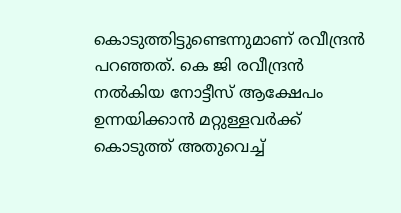കൊടുത്തിട്ടുണ്ടെന്നുമാണ് രവീന്ദ്രന്‍ പറഞ്ഞത്. കെ ജി രവീന്ദ്രന്‍ നല്‍കിയ നോട്ടീസ് ആക്ഷേപം ഉന്നയിക്കാന്‍ മറ്റുള്ളവര്‍ക്ക് കൊടുത്ത് അതുവെച്ച്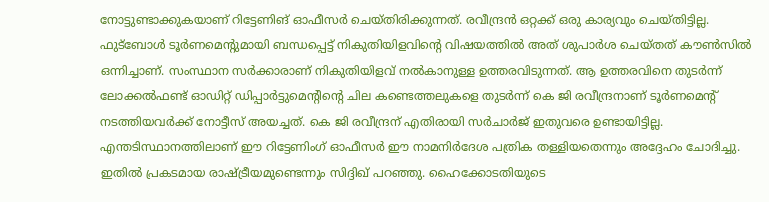നോട്ടുണ്ടാക്കുകയാണ് റിട്ടേണിങ് ഓഫീസര്‍ ചെയ്തിരിക്കുന്നത്. രവീന്ദ്രന്‍ ഒറ്റക്ക് ഒരു കാര്യവും ചെയ്തിട്ടില്ല. ഫുട്‌ബോള്‍ ടൂര്‍ണമെന്റുമായി ബന്ധപ്പെട്ട് നികുതിയിളവിന്റെ വിഷയത്തില്‍ അത് ശുപാര്‍ശ ചെയ്തത് കൗണ്‍സില്‍ ഒന്നിച്ചാണ്. സംസ്ഥാന സര്‍ക്കാരാണ് നികുതിയിളവ് നല്‍കാനുള്ള ഉത്തരവിടുന്നത്. ആ ഉത്തരവിനെ തുടര്‍ന്ന് ലോക്കല്‍ഫണ്ട് ഓഡിറ്റ് ഡിപ്പാര്‍ട്ടുമെന്റിന്റെ ചില കണ്ടെത്തലുകളെ തുടര്‍ന്ന് കെ ജി രവീന്ദ്രനാണ് ടൂര്‍ണമെന്റ് നടത്തിയവര്‍ക്ക് നോട്ടീസ് അയച്ചത്. കെ ജി രവീന്ദ്രന് എതിരായി സര്‍ചാര്‍ജ് ഇതുവരെ ഉണ്ടായിട്ടില്ല. എന്തടിസ്ഥാനത്തിലാണ് ഈ റിട്ടേണിംഗ് ഓഫീസര്‍ ഈ നാമനിര്‍ദേശ പത്രിക തള്ളിയതെന്നും അദ്ദേഹം ചോദിച്ചു. ഇതില്‍ പ്രകടമായ രാഷ്ട്രീയമുണ്ടെന്നും സിദ്ദിഖ് പറഞ്ഞു. ഹൈക്കോടതിയുടെ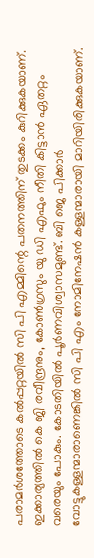പരാമര്‍ശത്തോടെ കല്‍പ്പറ്റയില്‍ സി പി എമ്മിന്റെ പതനത്തിന് തുടക്കം കുറിക്കുകയാണ്. ഇക്കാര്യത്തില്‍ കെ ജി രവീന്ദ്രനും, കോണ്‍ഗ്രസും യു ഡി എഫും നീതി കിട്ടാന്‍ ഏതറ്റം വരെയും പോകും. കോടതിയില്‍ പൂര്‍ണവിശ്വാസമുണ്ട്. ബി ജെ പിക്കാര്‍ വോട്ടുകള്ളന്മാരാണെങ്കില്‍ സി പി എം നോമിനേഷന്‍ കള്ളന്മാരായി മാറിയിരിക്കുകയാണ്.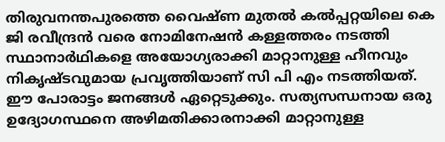തിരുവനന്തപുരത്തെ വൈഷ്ണ മുതല്‍ കല്‍പ്പറ്റയിലെ കെ ജി രവീന്ദ്രന്‍ വരെ നോമിനേഷന്‍ കള്ളത്തരം നടത്തി സ്ഥാനാര്‍ഥികളെ അയോഗ്യരാക്കി മാറ്റാനുള്ള ഹീനവും നികൃഷ്ടവുമായ പ്രവൃത്തിയാണ് സി പി എം നടത്തിയത്. ഈ പോരാട്ടം ജനങ്ങള്‍ ഏറ്റെടുക്കും. സത്യസന്ധനായ ഒരു ഉദ്യോഗസ്ഥനെ അഴിമതിക്കാരനാക്കി മാറ്റാനുള്ള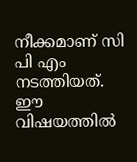നീക്കമാണ് സി പി എം നടത്തിയത്. ഈ വിഷയത്തില്‍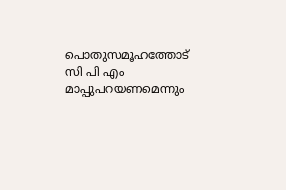പൊതുസമൂഹത്തോട് സി പി എം മാപ്പുപറയണമെന്നും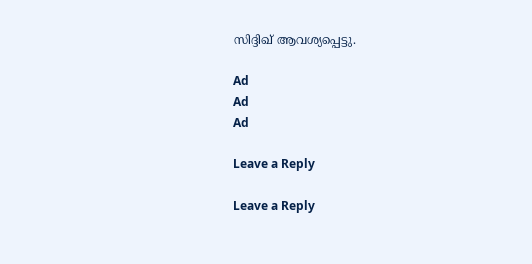സിദ്ദിഖ് ആവശ്യപ്പെട്ടു.

Ad
Ad
Ad

Leave a Reply

Leave a Reply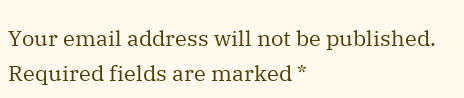Your email address will not be published. Required fields are marked *